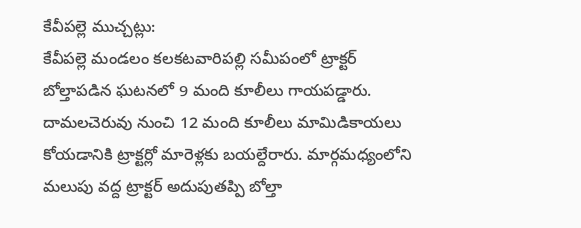కేవీపల్లె ముచ్చట్లు:
కేవీపల్లె మండలం కలకటవారిపల్లి సమీపంలో ట్రాక్టర్ బోల్తాపడిన ఘటనలో 9 మంది కూలీలు గాయపడ్డారు. దామలచెరువు నుంచి 12 మంది కూలీలు మామిడికాయలు కోయడానికి ట్రాక్టర్లో మారెళ్లకు బయల్దేరారు. మార్గమధ్యంలోని మలుపు వద్ద ట్రాక్టర్ అదుపుతప్పి బోల్తా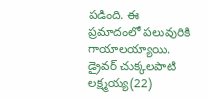పడింది. ఈ ప్రమాదంలో పలువురికి గాయాలయ్యాయి. డ్రైవర్ చుక్కలపాటి లక్ష్మయ్య(22)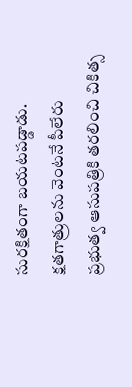సురక్షితంగా బయటపడ్డాడు. క్షతగాత్రులను వెంటనే పీలేరు ప్రభుత్వ ఆసుపత్రికి తరలించి చికిత్స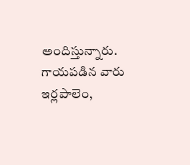అందిస్తున్నారు. గాయపడిన వారు ఇర్లపాలెం,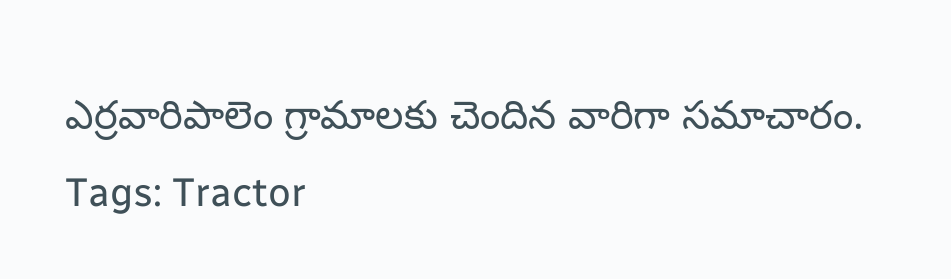ఎర్రవారిపాలెం గ్రామాలకు చెందిన వారిగా సమాచారం.
Tags: Tractor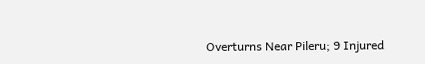Overturns Near Pileru; 9 Injured